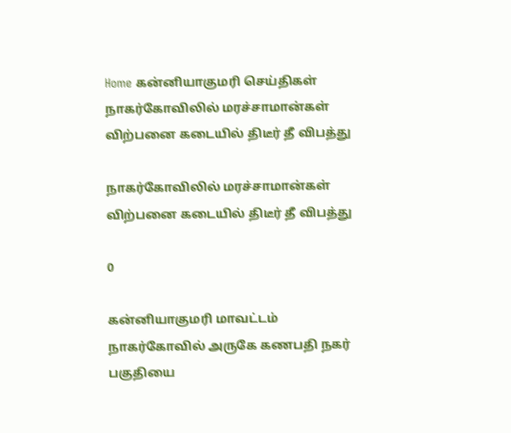Home கன்னியாகுமரி செய்திகள் நாகர்கோவிலில் மரச்சாமான்கள் விற்பனை கடையில் திடீர் தீ விபத்து

நாகர்கோவிலில் மரச்சாமான்கள் விற்பனை கடையில் திடீர் தீ விபத்து

0

கன்னியாகுமரி மாவட்டம் நாகர்கோவில் அருகே கணபதி நகர் பகுதியை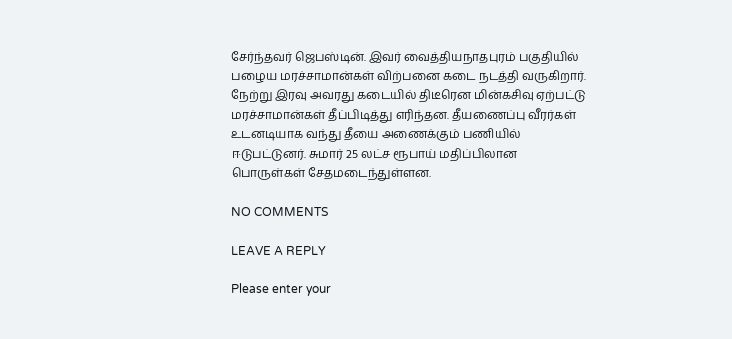சேர்ந்தவர் ஜெபஸ்டின். இவர் வைத்தியநாதபுரம் பகுதியில் பழைய மரச்சாமான்கள் விற்பனை கடை நடத்தி வருகிறார். நேற்று இரவு அவரது கடையில் திடீரென மின்கசிவு ஏற்பட்டு மரச்சாமான்கள் தீப்பிடித்து எரிந்தன. தீயணைப்பு வீரர்கள் உடனடியாக வந்து தீயை அணைக்கும் பணியில் ஈடுபட்டுனர். சுமார் 25 லட்ச ரூபாய் மதிப்பிலான பொருள்கள் சேதமடைந்துள்ளன.

NO COMMENTS

LEAVE A REPLY

Please enter your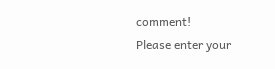comment!
Please enter your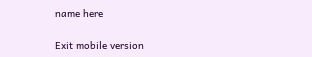name here

Exit mobile version